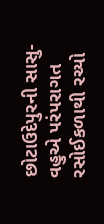છોટાઉદેપુરની સાસુ-વહુએ પરંપરાગત રસોઈકળાથી રચ્યો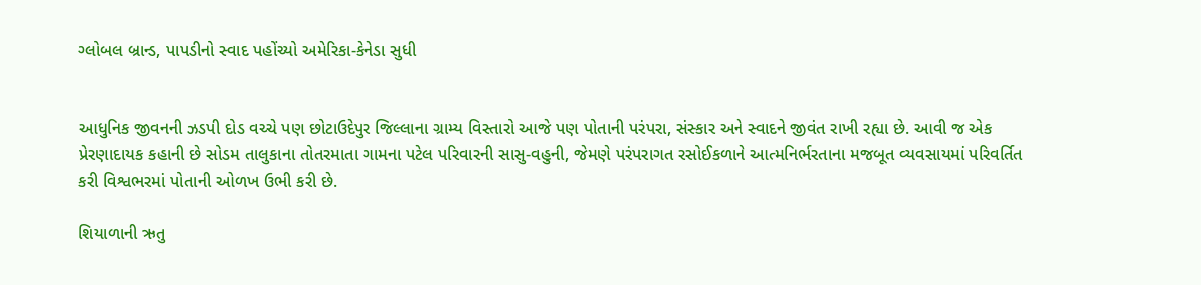ગ્લોબલ બ્રાન્ડ, પાપડીનો સ્વાદ પહોંચ્યો અમેરિકા-કેનેડા સુધી


આધુનિક જીવનની ઝડપી દોડ વચ્ચે પણ છોટાઉદેપુર જિલ્લાના ગ્રામ્ય વિસ્તારો આજે પણ પોતાની પરંપરા, સંસ્કાર અને સ્વાદને જીવંત રાખી રહ્યા છે. આવી જ એક પ્રેરણાદાયક કહાની છે સોડમ તાલુકાના તોતરમાતા ગામના પટેલ પરિવારની સાસુ-વહુની, જેમણે પરંપરાગત રસોઈકળાને આત્મનિર્ભરતાના મજબૂત વ્યવસાયમાં પરિવર્તિત કરી વિશ્વભરમાં પોતાની ઓળખ ઉભી કરી છે.

શિયાળાની ઋતુ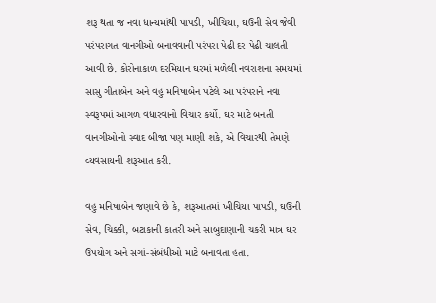શરૂ થતા જ નવા ધાન્યમાંથી પાપડી, ખીચિયા, ઘઉની સેવ જેવી પરંપરાગત વાનગીઓ બનાવવાની પરંપરા પેઢી દર પેઢી ચાલતી આવી છે. કોરોનાકાળ દરમિયાન ઘરમાં મળેલી નવરાશના સમયમાં સાસુ ગીતાબેન અને વહુ મનિષાબેન પટેલે આ પરંપરાને નવા સ્વરૂપમાં આગળ વધારવાનો વિચાર કર્યો. ઘર માટે બનતી વાનગીઓનો સ્વાદ બીજા પણ માણી શકે, એ વિચારથી તેમણે વ્યવસાયની શરૂઆત કરી.

વહુ મનિષાબેન જણાવે છે કે, શરૂઆતમાં ખીચિયા પાપડી, ઘઉની સેવ, ચિક્કી, બટાકાની કાતરી અને સાબુદાણાની ચકરી માત્ર ઘર ઉપયોગ અને સગાં-સંબંધીઓ માટે બનાવતા હતા.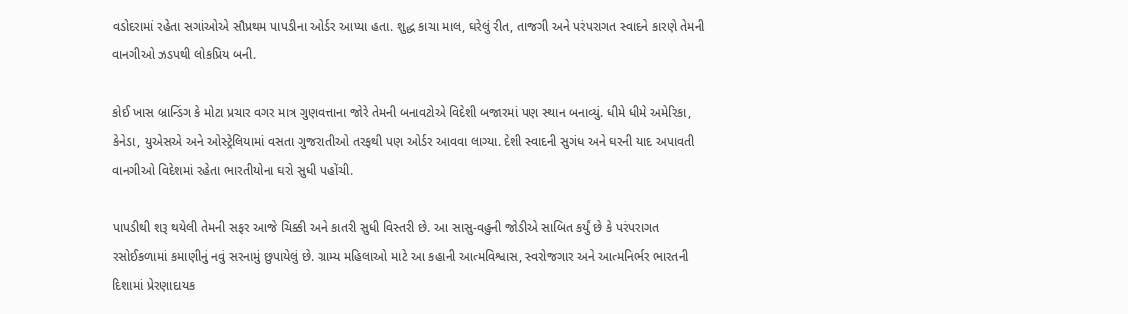વડોદરામાં રહેતા સગાંઓએ સૌપ્રથમ પાપડીના ઓર્ડર આપ્યા હતા. શુદ્ધ કાચા માલ, ઘરેલું રીત, તાજગી અને પરંપરાગત સ્વાદને કારણે તેમની વાનગીઓ ઝડપથી લોકપ્રિય બની.

કોઈ ખાસ બ્રાન્ડિંગ કે મોટા પ્રચાર વગર માત્ર ગુણવત્તાના જોરે તેમની બનાવટોએ વિદેશી બજારમાં પણ સ્થાન બનાવ્યું. ધીમે ધીમે અમેરિકા, કેનેડા, યુએસએ અને ઓસ્ટ્રેલિયામાં વસતા ગુજરાતીઓ તરફથી પણ ઓર્ડર આવવા લાગ્યા. દેશી સ્વાદની સુગંધ અને ઘરની યાદ અપાવતી વાનગીઓ વિદેશમાં રહેતા ભારતીયોના ઘરો સુધી પહોંચી.

પાપડીથી શરૂ થયેલી તેમની સફર આજે ચિક્કી અને કાતરી સુધી વિસ્તરી છે. આ સાસુ-વહુની જોડીએ સાબિત કર્યું છે કે પરંપરાગત રસોઈકળામાં કમાણીનું નવું સરનામું છુપાયેલું છે. ગ્રામ્ય મહિલાઓ માટે આ કહાની આત્મવિશ્વાસ, સ્વરોજગાર અને આત્મનિર્ભર ભારતની દિશામાં પ્રેરણાદાયક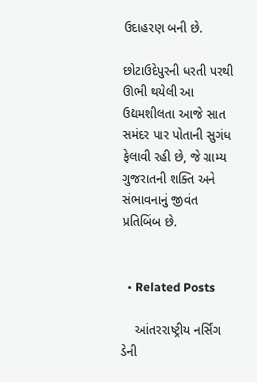ઉદાહરણ બની છે.

છોટાઉદેપુરની ધરતી પરથી ઊભી થયેલી આ ઉદ્યમશીલતા આજે સાત સમંદર પાર પોતાની સુગંધ ફેલાવી રહી છે, જે ગ્રામ્ય ગુજરાતની શક્તિ અને સંભાવનાનું જીવંત પ્રતિબિંબ છે.


  • Related Posts

    આંતરરાષ્ટ્રીય નર્સિંગ ડેની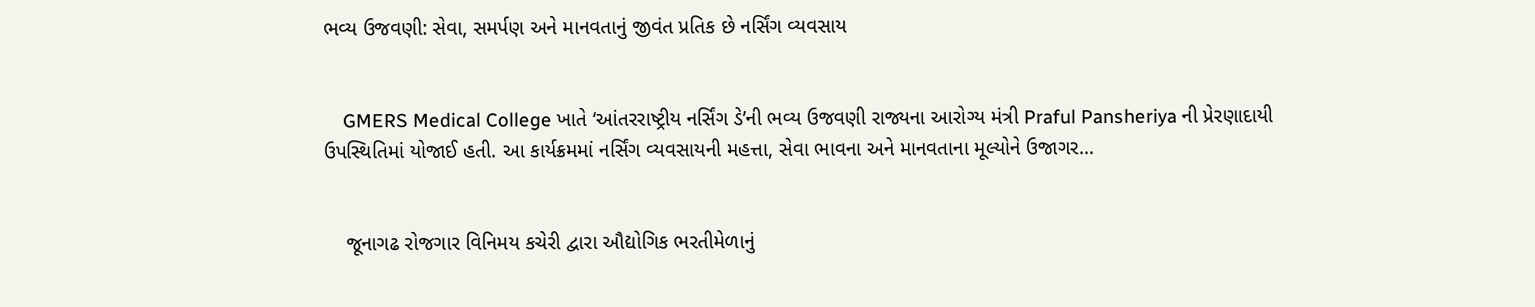ભવ્ય ઉજવણી: સેવા, સમર્પણ અને માનવતાનું જીવંત પ્રતિક છે નર્સિંગ વ્યવસાય


    GMERS Medical College ખાતે ‘આંતરરાષ્ટ્રીય નર્સિંગ ડે’ની ભવ્ય ઉજવણી રાજ્યના આરોગ્ય મંત્રી Praful Pansheriya ની પ્રેરણાદાયી ઉપસ્થિતિમાં યોજાઈ હતી. આ કાર્યક્રમમાં નર્સિંગ વ્યવસાયની મહત્તા, સેવા ભાવના અને માનવતાના મૂલ્યોને ઉજાગર…


    જૂનાગઢ રોજગાર વિનિમય કચેરી દ્વારા ઔદ્યોગિક ભરતીમેળાનું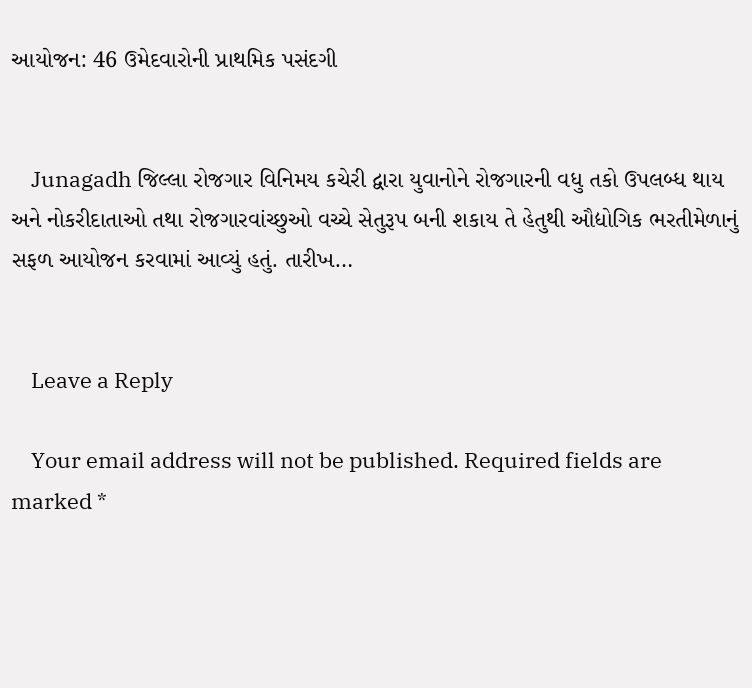આયોજન: 46 ઉમેદવારોની પ્રાથમિક પસંદગી


    Junagadh જિલ્લા રોજગાર વિનિમય કચેરી દ્વારા યુવાનોને રોજગારની વધુ તકો ઉપલબ્ધ થાય અને નોકરીદાતાઓ તથા રોજગારવાંચ્છુઓ વચ્ચે સેતુરૂપ બની શકાય તે હેતુથી ઔદ્યોગિક ભરતીમેળાનું સફળ આયોજન કરવામાં આવ્યું હતું. તારીખ…


    Leave a Reply

    Your email address will not be published. Required fields are marked *